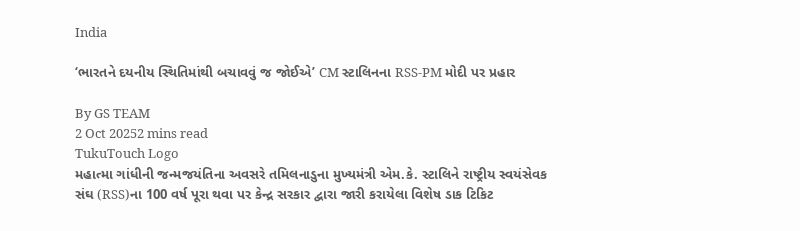India

‘ભારતને દયનીય સ્થિતિમાંથી બચાવવું જ જોઈએ’ CM સ્ટાલિનના RSS-PM મોદી પર પ્રહાર

By GS TEAM
2 Oct 20252 mins read
TukuTouch Logo
મહાત્મા ગાંધીની જન્મજયંતિના અવસરે તમિલનાડુના મુખ્યમંત્રી એમ.કે. સ્ટાલિને રાષ્ટ્રીય સ્વયંસેવક સંઘ (RSS)ના 100 વર્ષ પૂરા થવા પર કેન્દ્ર સરકાર દ્વારા જારી કરાયેલા વિશેષ ડાક ટિકિટ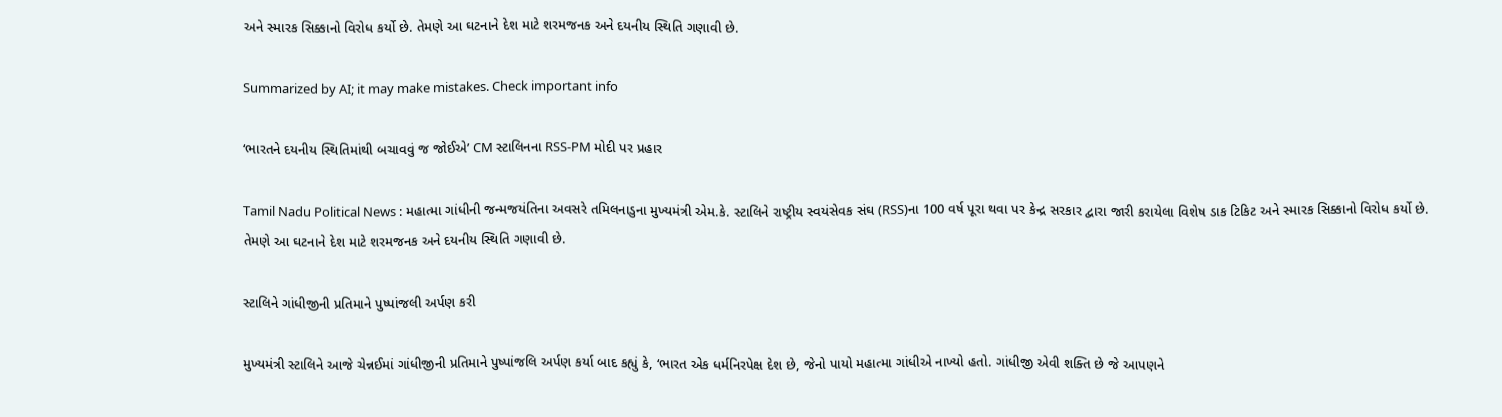અને સ્મારક સિક્કાનો વિરોધ કર્યો છે. તેમણે આ ઘટનાને દેશ માટે શરમજનક અને દયનીય સ્થિતિ ગણાવી છે.

Summarized by AI; it may make mistakes. Check important info

‘ભારતને દયનીય સ્થિતિમાંથી બચાવવું જ જોઈએ’ CM સ્ટાલિનના RSS-PM મોદી પર પ્રહાર

Tamil Nadu Political News : મહાત્મા ગાંધીની જન્મજયંતિના અવસરે તમિલનાડુના મુખ્યમંત્રી એમ.કે. સ્ટાલિને રાષ્ટ્રીય સ્વયંસેવક સંઘ (RSS)ના 100 વર્ષ પૂરા થવા પર કેન્દ્ર સરકાર દ્વારા જારી કરાયેલા વિશેષ ડાક ટિકિટ અને સ્મારક સિક્કાનો વિરોધ કર્યો છે. તેમણે આ ઘટનાને દેશ માટે શરમજનક અને દયનીય સ્થિતિ ગણાવી છે.

સ્ટાલિને ગાંધીજીની પ્રતિમાને પુષ્પાંજલી અર્પણ કરી

મુખ્યમંત્રી સ્ટાલિને આજે ચેન્નઈમાં ગાંધીજીની પ્રતિમાને પુષ્પાંજલિ અર્પણ કર્યા બાદ કહ્યું કે, ‘ભારત એક ધર્મનિરપેક્ષ દેશ છે, જેનો પાયો મહાત્મા ગાંધીએ નાખ્યો હતો. ગાંધીજી એવી શક્તિ છે જે આપણને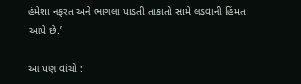હંમેશા નફરત અને ભાગલા પાડતી તાકાતો સામે લડવાની હિંમત આપે છે.’

આ પણ વાંચો :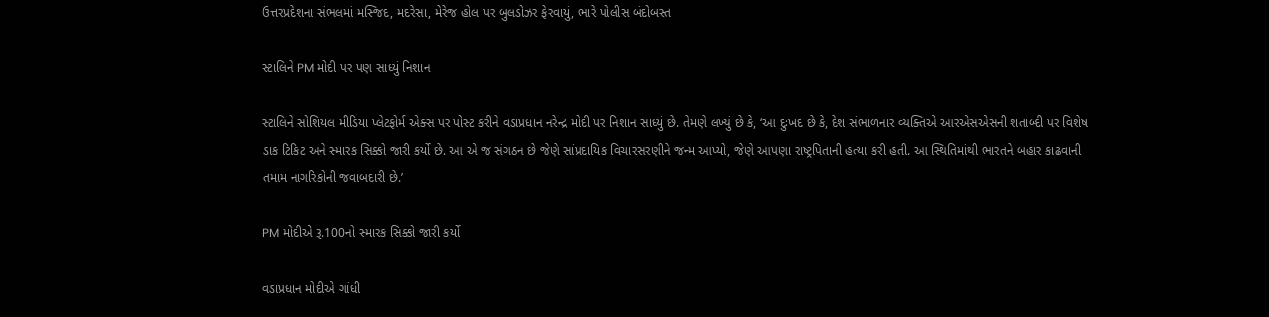ઉત્તરપ્રદેશના સંભલમાં મસ્જિદ, મદરેસા, મેરેજ હોલ પર બુલડોઝર ફેરવાયું, ભારે પોલીસ બંદોબસ્ત

સ્ટાલિને PM મોદી પર પણ સાધ્યું નિશાન

સ્ટાલિને સોશિયલ મીડિયા પ્લેટફોર્મ એક્સ પર પોસ્ટ કરીને વડાપ્રધાન નરેન્દ્ર મોદી પર નિશાન સાધ્યું છે. તેમણે લખ્યું છે કે, ‘આ દુઃખદ છે કે, દેશ સંભાળનાર વ્યક્તિએ આરએસએસની શતાબ્દી પર વિશેષ ડાક ટિકિટ અને સ્મારક સિક્કો જારી કર્યો છે. આ એ જ સંગઠન છે જેણે સાંપ્રદાયિક વિચારસરણીને જન્મ આપ્યો, જેણે આપણા રાષ્ટ્રપિતાની હત્યા કરી હતી. આ સ્થિતિમાંથી ભારતને બહાર કાઢવાની તમામ નાગરિકોની જવાબદારી છે.’

PM મોદીએ રૂ.100નો સ્મારક સિક્કો જારી કર્યો

વડાપ્રધાન મોદીએ ગાંધી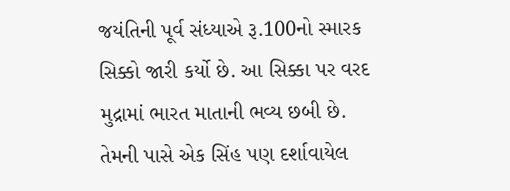જયંતિની પૂર્વ સંધ્યાએ રૂ.100નો સ્મારક સિક્કો જારી કર્યો છે. આ સિક્કા પર વરદ મુદ્રામાં ભારત માતાની ભવ્ય છબી છે. તેમની પાસે એક સિંહ પણ દર્શાવાયેલ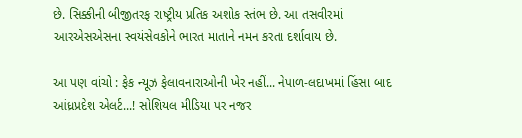છે. સિક્કીની બીજીતરફ રાષ્ટ્રીય પ્રતિક અશોક સ્તંભ છે. આ તસવીરમાં આરએસએસના સ્વયંસેવકોને ભારત માતાને નમન કરતા દર્શાવાય છે.

આ પણ વાંચો : ફેક ન્યૂઝ ફેલાવનારાઓની ખેર નહીં... નેપાળ-લદાખમાં હિંસા બાદ આંધ્રપ્રદેશ એલર્ટ...! સોશિયલ મીડિયા પર નજર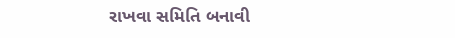રાખવા સમિતિ બનાવી